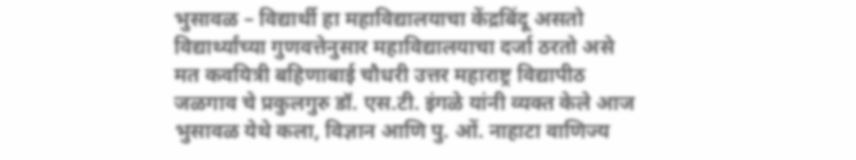भुसावळ – विद्यार्थी हा महाविद्यालयाचा केंद्रबिंदू असतो विद्यार्थ्यांच्या गुणवत्तेनुसार महाविद्यालयाचा दर्जा ठरतो असे मत कवयित्री बहिणाबाई चौधरी उत्तर महाराष्ट्र विद्यापीठ जळगाव चे प्रकुलगुरु डॉ. एस.टी. इंगळे यांनी व्यक्त केले आज भुसावळ येथे कला, विज्ञान आणि पु. ओं. नाहाटा वाणिज्य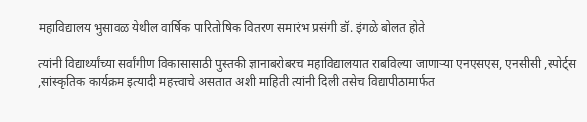महाविद्यालय भुसावळ येथील वार्षिक पारितोषिक वितरण समारंभ प्रसंगी डॉ. इंगळे बोलत होते

त्यांनी विद्यार्थ्यांच्या सर्वांगीण विकासासाठी पुस्तकी ज्ञानाबरोबरच महाविद्यालयात राबविल्या जाणाऱ्या एनएसएस, एनसीसी ,स्पोर्ट्स ,सांस्कृतिक कार्यक्रम इत्यादी महत्त्वाचे असतात अशी माहिती त्यांनी दिली तसेच विद्यापीठामार्फत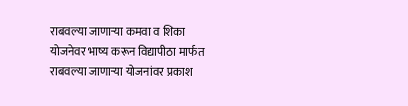राबवल्या जाणाऱ्या कमवा व शिका योजनेवर भाष्य करून विद्यापीठा मार्फत राबवल्या जाणाऱ्या योजनांवर प्रकाश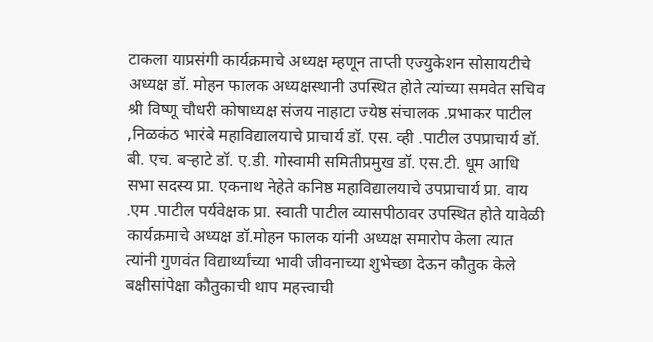टाकला याप्रसंगी कार्यक्रमाचे अध्यक्ष म्हणून ताप्ती एज्युकेशन सोसायटीचे अध्यक्ष डॉ. मोहन फालक अध्यक्षस्थानी उपस्थित होते त्यांच्या समवेत सचिव श्री विष्णू चौधरी कोषाध्यक्ष संजय नाहाटा ज्येष्ठ संचालक .प्रभाकर पाटील ,निळकंठ भारंबे महाविद्यालयाचे प्राचार्य डॉ. एस. व्ही .पाटील उपप्राचार्य डॉ. बी. एच. बऱ्हाटे डॉ. ए.डी. गोस्वामी समितीप्रमुख डॉ. एस.टी. धूम आधि सभा सदस्य प्रा. एकनाथ नेहेते कनिष्ठ महाविद्यालयाचे उपप्राचार्य प्रा. वाय .एम .पाटील पर्यवेक्षक प्रा. स्वाती पाटील व्यासपीठावर उपस्थित होते यावेळी कार्यक्रमाचे अध्यक्ष डॉ.मोहन फालक यांनी अध्यक्ष समारोप केला त्यात त्यांनी गुणवंत विद्यार्थ्यांच्या भावी जीवनाच्या शुभेच्छा देऊन कौतुक केले बक्षीसांपेक्षा कौतुकाची थाप महत्त्वाची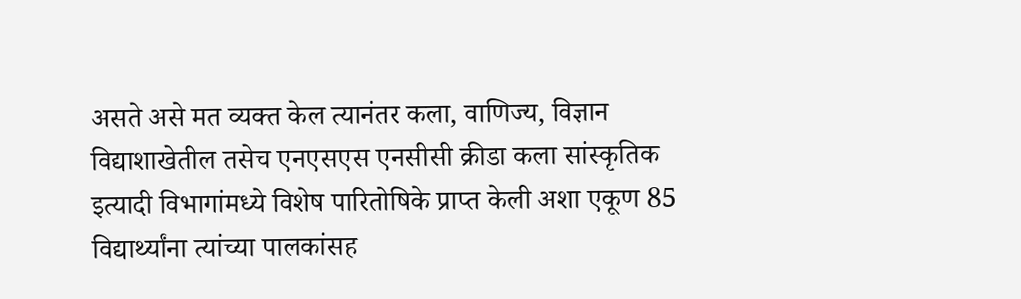असते असे मत व्यक्त केल त्यानंतर कला, वाणिज्य, विज्ञान विद्याशाखेतील तसेच एनएसएस एनसीसी क्रीडा कला सांस्कृतिक इत्यादी विभागांमध्ये विशेष पारितोषिके प्राप्त केली अशा एकूण 85 विद्यार्थ्यांना त्यांच्या पालकांसह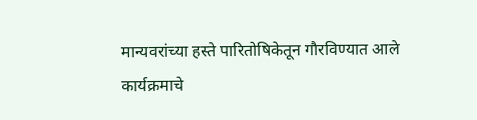मान्यवरांच्या हस्ते पारितोषिकेतून गौरविण्यात आले
कार्यक्रमाचे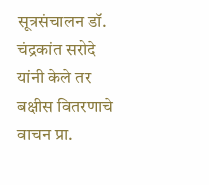सूत्रसंचालन डॉ. चंद्रकांत सरोदे यांनी केले तर बक्षीस वितरणाचे वाचन प्रा.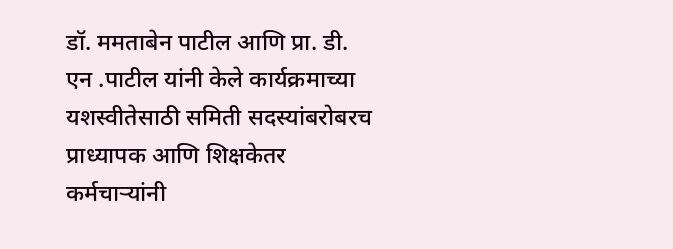डॉ. ममताबेन पाटील आणि प्रा. डी. एन .पाटील यांनी केले कार्यक्रमाच्या यशस्वीतेसाठी समिती सदस्यांबरोबरच प्राध्यापक आणि शिक्षकेतर कर्मचाऱ्यांनी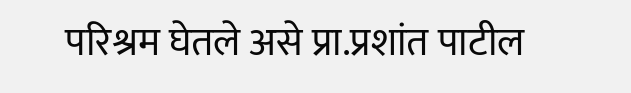परिश्रम घेतले असे प्रा.प्रशांत पाटील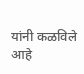यांनी कळविले आहे